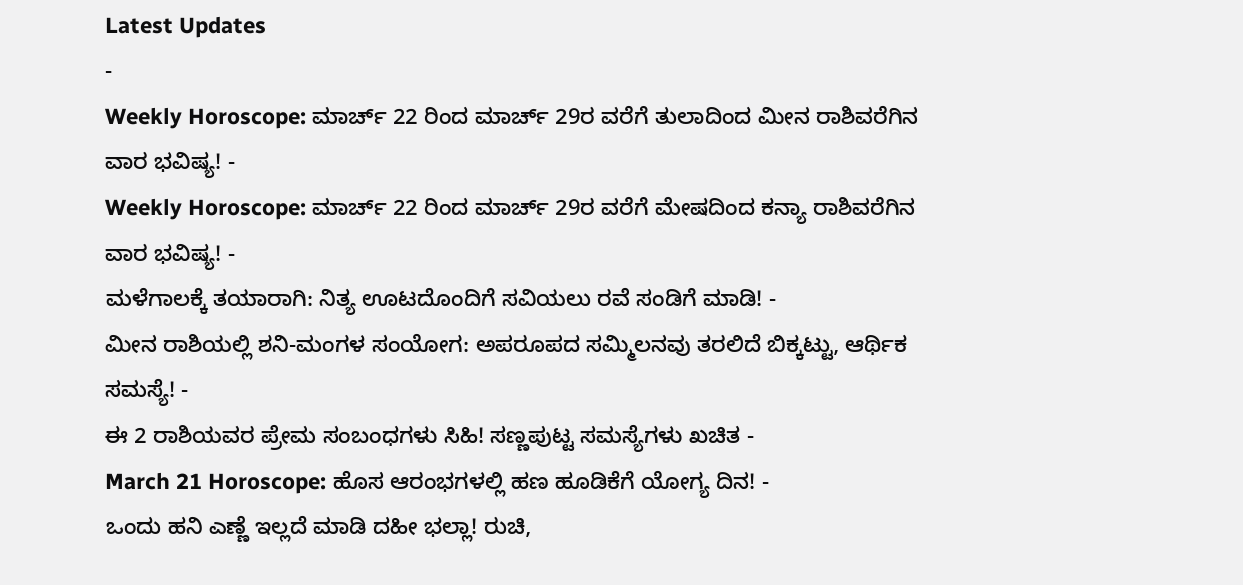Latest Updates
-
Weekly Horoscope: ಮಾರ್ಚ್ 22 ರಿಂದ ಮಾರ್ಚ್ 29ರ ವರೆಗೆ ತುಲಾದಿಂದ ಮೀನ ರಾಶಿವರೆಗಿನ ವಾರ ಭವಿಷ್ಯ! -
Weekly Horoscope: ಮಾರ್ಚ್ 22 ರಿಂದ ಮಾರ್ಚ್ 29ರ ವರೆಗೆ ಮೇಷದಿಂದ ಕನ್ಯಾ ರಾಶಿವರೆಗಿನ ವಾರ ಭವಿಷ್ಯ! -
ಮಳೆಗಾಲಕ್ಕೆ ತಯಾರಾಗಿ: ನಿತ್ಯ ಊಟದೊಂದಿಗೆ ಸವಿಯಲು ರವೆ ಸಂಡಿಗೆ ಮಾಡಿ! -
ಮೀನ ರಾಶಿಯಲ್ಲಿ ಶನಿ-ಮಂಗಳ ಸಂಯೋಗ: ಅಪರೂಪದ ಸಮ್ಮಿಲನವು ತರಲಿದೆ ಬಿಕ್ಕಟ್ಟು, ಆರ್ಥಿಕ ಸಮಸ್ಯೆ! -
ಈ 2 ರಾಶಿಯವರ ಪ್ರೇಮ ಸಂಬಂಧಗಳು ಸಿಹಿ! ಸಣ್ಣಪುಟ್ಟ ಸಮಸ್ಯೆಗಳು ಖಚಿತ -
March 21 Horoscope: ಹೊಸ ಆರಂಭಗಳಲ್ಲಿ ಹಣ ಹೂಡಿಕೆಗೆ ಯೋಗ್ಯ ದಿನ! -
ಒಂದು ಹನಿ ಎಣ್ಣೆ ಇಲ್ಲದೆ ಮಾಡಿ ದಹೀ ಭಲ್ಲಾ! ರುಚಿ,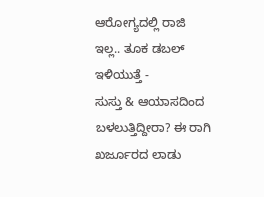ಆರೋಗ್ಯದಲ್ಲಿ ರಾಜಿ ಇಲ್ಲ.. ತೂಕ ಡಬಲ್ ಇಳಿಯುತ್ತೆ -
ಸುಸ್ತು & ಆಯಾಸದಿಂದ ಬಳಲುತ್ತಿದ್ದೀರಾ? ಈ ರಾಗಿ ಖರ್ಜೂರದ ಲಾಡು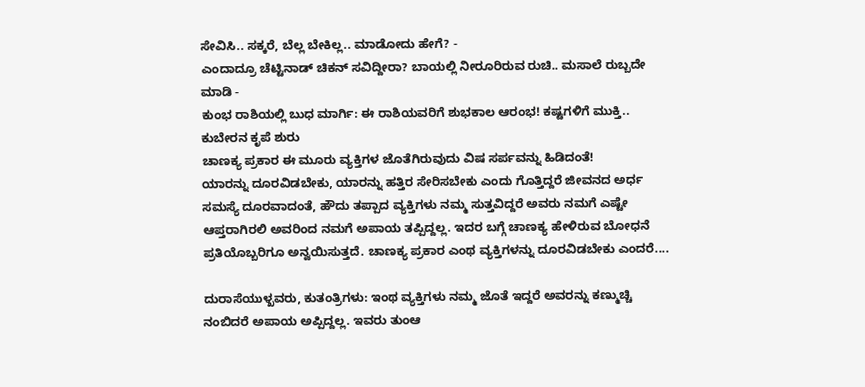ಸೇವಿಸಿ.. ಸಕ್ಕರೆ, ಬೆಲ್ಲ ಬೇಕಿಲ್ಲ.. ಮಾಡೋದು ಹೇಗೆ? -
ಎಂದಾದ್ರೂ ಚೆಟ್ಟಿನಾಡ್ ಚಿಕನ್ ಸವಿದ್ದೀರಾ? ಬಾಯಲ್ಲಿ ನೀರೂರಿರುವ ರುಚಿ.. ಮಸಾಲೆ ರುಬ್ಬದೇ ಮಾಡಿ -
ಕುಂಭ ರಾಶಿಯಲ್ಲಿ ಬುಧ ಮಾರ್ಗಿ: ಈ ರಾಶಿಯವರಿಗೆ ಶುಭಕಾಲ ಆರಂಭ! ಕಷ್ಟಗಳಿಗೆ ಮುಕ್ತಿ.. ಕುಬೇರನ ಕೃಪೆ ಶುರು
ಚಾಣಕ್ಯ ಪ್ರಕಾರ ಈ ಮೂರು ವ್ಯಕ್ತಿಗಳ ಜೊತೆಗಿರುವುದು ವಿಷ ಸರ್ಪವನ್ನು ಹಿಡಿದಂತೆ!
ಯಾರನ್ನು ದೂರವಿಡಬೇಕು, ಯಾರನ್ನು ಹತ್ತಿರ ಸೇರಿಸಬೇಕು ಎಂದು ಗೊತ್ತಿದ್ದರೆ ಜೀವನದ ಅರ್ಧ ಸಮಸ್ಯೆ ದೂರವಾದಂತೆ, ಹೌದು ತಪ್ಪಾದ ವ್ಯಕ್ತಿಗಳು ನಮ್ಮ ಸುತ್ತವಿದ್ದರೆ ಅವರು ನಮಗೆ ಎಷ್ಟೇ ಆಪ್ತರಾಗಿರಲಿ ಅವರಿಂದ ನಮಗೆ ಅಪಾಯ ತಪ್ಪಿದ್ದಲ್ಲ. ಇದರ ಬಗ್ಗೆ ಚಾಣಕ್ಯ ಹೇಳಿರುವ ಬೋಧನೆ ಪ್ರತಿಯೊಬ್ಬರಿಗೂ ಅನ್ವಯಿಸುತ್ತದೆ. ಚಾಣಕ್ಯ ಪ್ರಕಾರ ಎಂಥ ವ್ಯಕ್ತಿಗಳನ್ನು ದೂರವಿಡಬೇಕು ಎಂದರೆ....

ದುರಾಸೆಯುಳ್ಖವರು, ಕುತಂತ್ರಿಗಳು: ಇಂಥ ವ್ಯಕ್ತಿಗಳು ನಮ್ಮ ಜೊತೆ ಇದ್ದರೆ ಅವರನ್ನು ಕಣ್ಮುಚ್ಚಿ ನಂಬಿದರೆ ಅಪಾಯ ಅಪ್ಪಿದ್ದಲ್ಲ. ಇವರು ತುಂಆ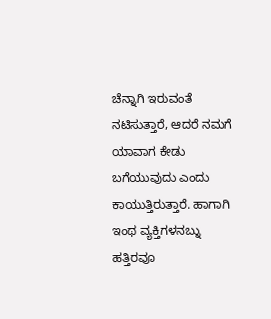ಚೆನ್ನಾಗಿ ಇರುವಂತೆ ನಟಿಸುತ್ತಾರೆ, ಆದರೆ ನಮಗೆ ಯಾವಾಗ ಕೇಡು ಬಗೆಯುವುದು ಎಂದು ಕಾಯುತ್ತಿರುತ್ತಾರೆ. ಹಾಗಾಗಿ ಇಂಥ ವ್ಯಕ್ತಿಗಳನಬ್ನು ಹತ್ತಿರವೂ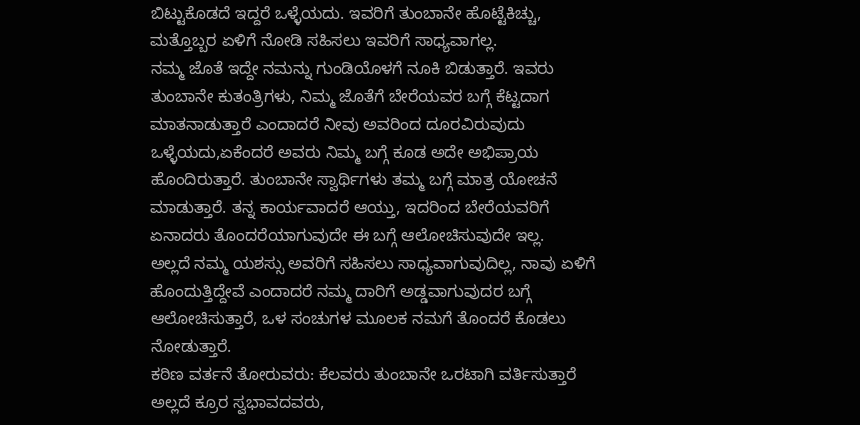ಬಿಟ್ಟುಕೊಡದೆ ಇದ್ದರೆ ಒಳ್ಳೆಯದು. ಇವರಿಗೆ ತುಂಬಾನೇ ಹೊಟ್ಟೆಕಿಚ್ಚು, ಮತ್ತೊಬ್ಬರ ಏಳಿಗೆ ನೋಡಿ ಸಹಿಸಲು ಇವರಿಗೆ ಸಾಧ್ಯವಾಗಲ್ಲ.
ನಮ್ಮ ಜೊತೆ ಇದ್ದೇ ನಮನ್ನು ಗುಂಡಿಯೊಳಗೆ ನೂಕಿ ಬಿಡುತ್ತಾರೆ. ಇವರು ತುಂಬಾನೇ ಕುತಂತ್ರಿಗಳು, ನಿಮ್ಮ ಜೊತೆಗೆ ಬೇರೆಯವರ ಬಗ್ಗೆ ಕೆಟ್ಟದಾಗ ಮಾತನಾಡುತ್ತಾರೆ ಎಂದಾದರೆ ನೀವು ಅವರಿಂದ ದೂರವಿರುವುದು ಒಳ್ಳೆಯದು,ಏಕೆಂದರೆ ಅವರು ನಿಮ್ಮ ಬಗ್ಗೆ ಕೂಡ ಅದೇ ಅಭಿಪ್ರಾಯ ಹೊಂದಿರುತ್ತಾರೆ. ತುಂಬಾನೇ ಸ್ವಾರ್ಥಿಗಳು ತಮ್ಮ ಬಗ್ಗೆ ಮಾತ್ರ ಯೋಚನೆ ಮಾಡುತ್ತಾರೆ. ತನ್ನ ಕಾರ್ಯವಾದರೆ ಆಯ್ತು, ಇದರಿಂದ ಬೇರೆಯವರಿಗೆ ಏನಾದರು ತೊಂದರೆಯಾಗುವುದೇ ಈ ಬಗ್ಗೆ ಆಲೋಚಿಸುವುದೇ ಇಲ್ಲ.
ಅಲ್ಲದೆ ನಮ್ಮ ಯಶಸ್ಸು ಅವರಿಗೆ ಸಹಿಸಲು ಸಾಧ್ಯವಾಗುವುದಿಲ್ಲ, ನಾವು ಏಳಿಗೆ ಹೊಂದುತ್ತಿದ್ದೇವೆ ಎಂದಾದರೆ ನಮ್ಮ ದಾರಿಗೆ ಅಡ್ಡವಾಗುವುದರ ಬಗ್ಗೆ ಆಲೋಚಿಸುತ್ತಾರೆ, ಒಳ ಸಂಚುಗಳ ಮೂಲಕ ನಮಗೆ ತೊಂದರೆ ಕೊಡಲು ನೋಡುತ್ತಾರೆ.
ಕಠಿಣ ವರ್ತನೆ ತೋರುವರು: ಕೆಲವರು ತುಂಬಾನೇ ಒರಟಾಗಿ ವರ್ತಿಸುತ್ತಾರೆ ಅಲ್ಲದೆ ಕ್ರೂರ ಸ್ವಭಾವದವರು,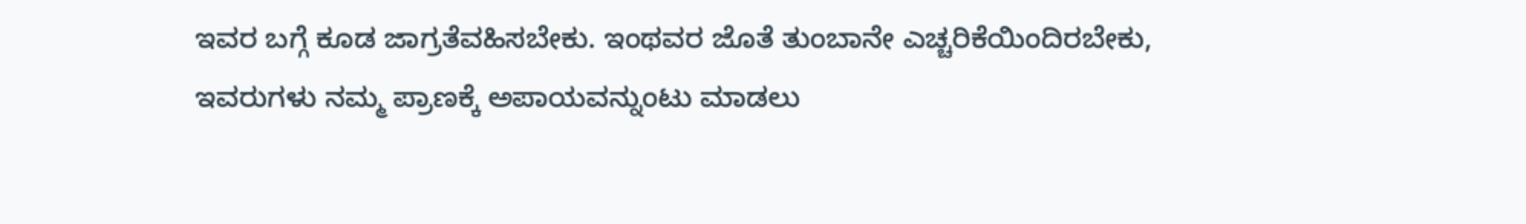ಇವರ ಬಗ್ಗೆ ಕೂಡ ಜಾಗ್ರತೆವಹಿಸಬೇಕು. ಇಂಥವರ ಜೊತೆ ತುಂಬಾನೇ ಎಚ್ಚರಿಕೆಯಿಂದಿರಬೇಕು, ಇವರುಗಳು ನಮ್ಮ ಪ್ರಾಣಕ್ಕೆ ಅಪಾಯವನ್ನುಂಟು ಮಾಡಲು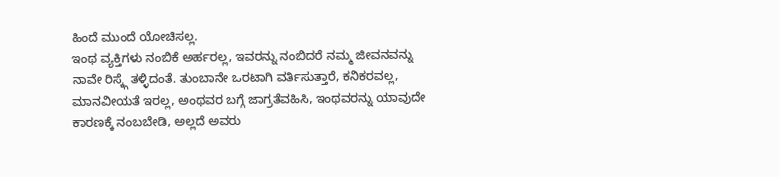ಹಿಂದೆ ಮುಂದೆ ಯೋಚಿಸಲ್ಲ.
ಇಂಥ ವ್ಯಕ್ತಿಗಳು ನಂಬಿಕೆ ಅರ್ಹರಲ್ಲ, ಇವರನ್ನು ನಂಬಿದರೆ ನಮ್ಮ ಜೀವನವನ್ನು ನಾವೇ ರಿಸ್ಕ್ಗೆ ತಳ್ಳಿದಂತೆ. ತುಂಬಾನೇ ಒರಟಾಗಿ ವರ್ತಿಸುತ್ತಾರೆ, ಕನಿಕರವಲ್ಲ, ಮಾನವೀಯತೆ ಇರಲ್ಲ, ಅಂಥವರ ಬಗ್ಗೆ ಜಾಗ್ರತೆವಹಿಸಿ, ಇಂಥವರನ್ನು ಯಾವುದೇ ಕಾರಣಕ್ಕೆ ನಂಬಬೇಡಿ, ಅಲ್ಲದೆ ಅವರು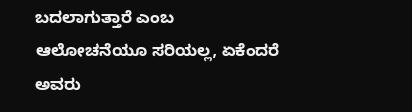ಬದಲಾಗುತ್ತಾರೆ ಎಂಬ ಆಲೋಚನೆಯೂ ಸರಿಯಲ್ಲ, ಏಕೆಂದರೆ ಅವರು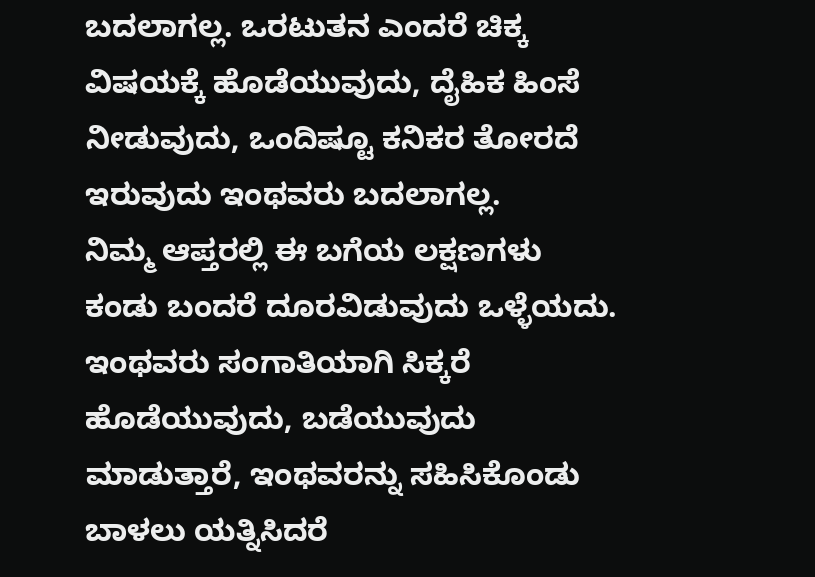ಬದಲಾಗಲ್ಲ. ಒರಟುತನ ಎಂದರೆ ಚಿಕ್ಕ ವಿಷಯಕ್ಕೆ ಹೊಡೆಯುವುದು, ದೈಹಿಕ ಹಿಂಸೆ ನೀಡುವುದು, ಒಂದಿಷ್ಟೂ ಕನಿಕರ ತೋರದೆ ಇರುವುದು ಇಂಥವರು ಬದಲಾಗಲ್ಲ.
ನಿಮ್ಮ ಆಪ್ತರಲ್ಲಿ ಈ ಬಗೆಯ ಲಕ್ಷಣಗಳು ಕಂಡು ಬಂದರೆ ದೂರವಿಡುವುದು ಒಳ್ಳೆಯದು. ಇಂಥವರು ಸಂಗಾತಿಯಾಗಿ ಸಿಕ್ಕರೆ ಹೊಡೆಯುವುದು, ಬಡೆಯುವುದು ಮಾಡುತ್ತಾರೆ, ಇಂಥವರನ್ನು ಸಹಿಸಿಕೊಂಡು ಬಾಳಲು ಯತ್ನಿಸಿದರೆ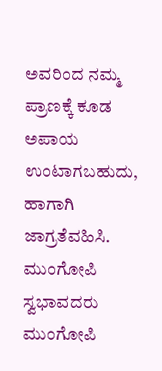ಅವರಿಂದ ನಮ್ಮ ಪ್ರಾಣಕ್ಕೆ ಕೂಡ ಅಪಾಯ ಉಂಟಾಗಬಹುದು, ಹಾಗಾಗಿ ಜಾಗ್ರತೆವಹಿಸಿ.
ಮುಂಗೋಪಿ ಸ್ವಭಾವದರು
ಮುಂಗೋಪಿ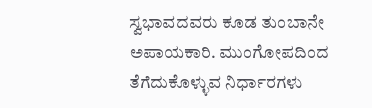ಸ್ವಭಾವದವರು ಕೂಡ ತುಂಬಾನೇ ಅಪಾಯಕಾರಿ. ಮುಂಗೋಪದಿಂದ ತೆಗೆದುಕೊಳ್ಳುವ ನಿರ್ಧಾರಗಳು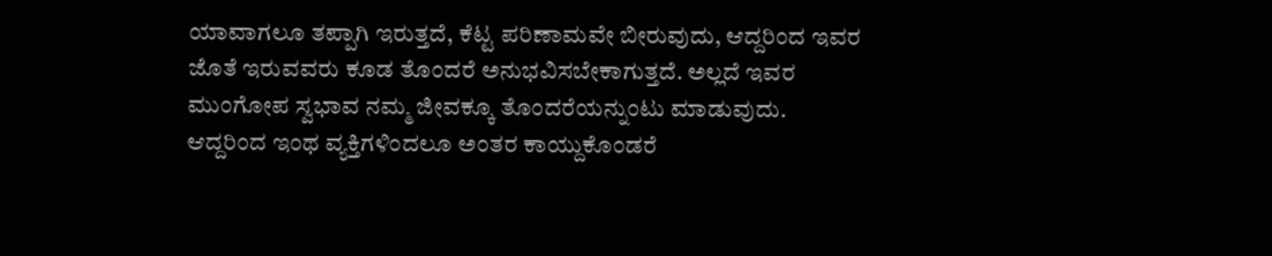ಯಾವಾಗಲೂ ತಪ್ಪಾಗಿ ಇರುತ್ತದೆ, ಕೆಟ್ಟ ಪರಿಣಾಮವೇ ಬೀರುವುದು, ಆದ್ದರಿಂದ ಇವರ ಜೊತೆ ಇರುವವರು ಕೂಡ ತೊಂದರೆ ಅನುಭವಿಸಬೇಕಾಗುತ್ತದೆ. ಅಲ್ಲದೆ ಇವರ ಮುಂಗೋಪ ಸ್ವಭಾವ ನಮ್ಮ ಜೀವಕ್ಕೂ ತೊಂದರೆಯನ್ನುಂಟು ಮಾಡುವುದು. ಆದ್ದರಿಂದ ಇಂಥ ವ್ಯಕ್ತಿಗಳಿಂದಲೂ ಅಂತರ ಕಾಯ್ದುಕೊಂಡರೆ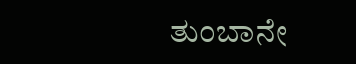ತುಂಬಾನೇ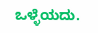ಒಳ್ಳೆಯದು.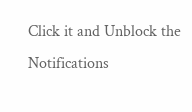Click it and Unblock the Notifications